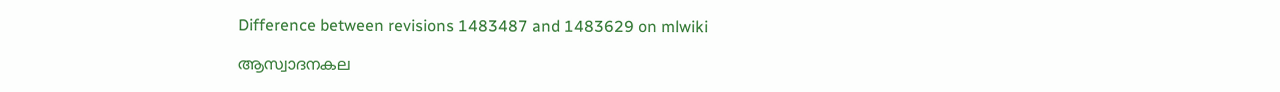Difference between revisions 1483487 and 1483629 on mlwiki

ആസ്വാദനകല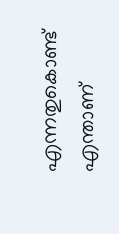എന്നതുകൊണ്ട് എന്താണ്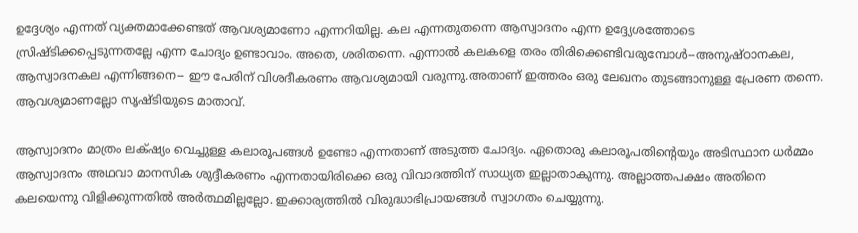ഉദ്ദേശ്യം എന്നത് വ്യക്തമാക്കേണ്ടത് ആവശ്യമാണോ എന്നറിയില്ല. കല എന്നതുതന്നെ ആസ്വാദനം എന്ന ഉദ്ദ്യേശത്തോടെ സ്രിഷ്ടിക്കപ്പെടുന്നതല്ലേ എന്ന ചോദ്യം ഉണ്ടാവാം. അതെ, ശരിതന്നെ. എന്നാൽ കലകളെ തരം തിരിക്കെണ്ടിവരുമ്പോൾ--അനുഷ്ഠാനകല, ആസ്വാദനകല എന്നിങ്ങനെ-- ഈ പേരിന് വിശദീകരണം ആവശ്യമായി വരുന്നു.അതാണ് ഇത്തരം ഒരു ലേഖനം തുടങ്ങാനുള്ള പ്രേരണ തന്നെ. ആവശ്യമാണല്ലോ സൃഷ്ടിയുടെ മാതാവ്.

ആസ്വാദനം മാത്രം ലക്‌ഷ്യം വെച്ചുള്ള കലാരൂപങ്ങൾ ഉണ്ടോ എന്നതാണ് അടുത്ത ചോദ്യം. ഏതൊരു കലാരൂപതിന്റെയും അടിസ്ഥാന ധർമ്മം ആസ്വാദനം അഥവാ മാനസിക ശുദ്ദീകരണം എന്നതായിരിക്കെ ഒരു വിവാദത്തിന്‌ സാധ്യത ഇല്ലാതാകുന്നു. അല്ലാത്തപക്ഷം അതിനെ കലയെന്നു വിളിക്കുന്നതിൽ അർത്ഥമില്ലല്ലോ. ഇക്കാര്യത്തിൽ വിരുദ്ധാഭിപ്രായങ്ങൾ സ്വാഗതം ചെയ്യുന്നു.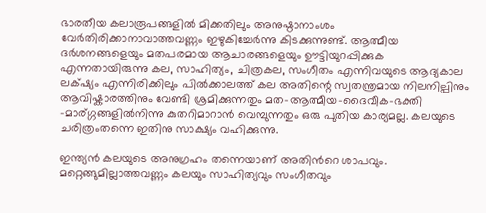ഭാരതീയ കലാരൂപങ്ങളിൽ മിക്കതിലും അനുഷ്ഠാനാംശം വേർതിരിക്കാനാവാത്തവണ്ണം ഇഴുകിച്ചേർന്നു കിടക്കുന്നുണ്ട്. ആത്മീയ ദർശനങ്ങളെയും മതപരമായ ആചാരങ്ങളെയും ഊട്ടിയുറപ്പിക്കുക എന്നതായിരുന്നു കല, സാഹിത്യം, ചിത്രകല, സംഗീതം എന്നിവയുടെ ആദ്യകാല ലക്‌ഷ്യം എന്നിരിക്കിലും പിൽക്കാലത്ത്‌ കല അതിന്റെ സ്വതന്ത്രമായ നിലനില്പിനും ആവിഷ്കാരത്തിനും വേണ്ടി ശ്രമിക്കുന്നതും മത-ആത്മീയ-ദൈവീക-ഭക്തി -മാര്ഗ്ഗങ്ങളിൽനിന്നു കുതറിമാറാൻ വെമ്പുന്നതും ഒരു പുതിയ കാര്യമല്ല. കലയുടെ ചരിത്രംതന്നെ ഇതിനു സാക്ഷ്യം വഹിക്കുന്നു.

ഇന്ത്യൻ കലയുടെ അനുഗ്രഹം തന്നെയാണ് അതിൻറെ ശാപവും. മറ്റെങ്ങുമില്ലാത്തവണ്ണം കലയും സാഹിത്യവും സംഗീതവും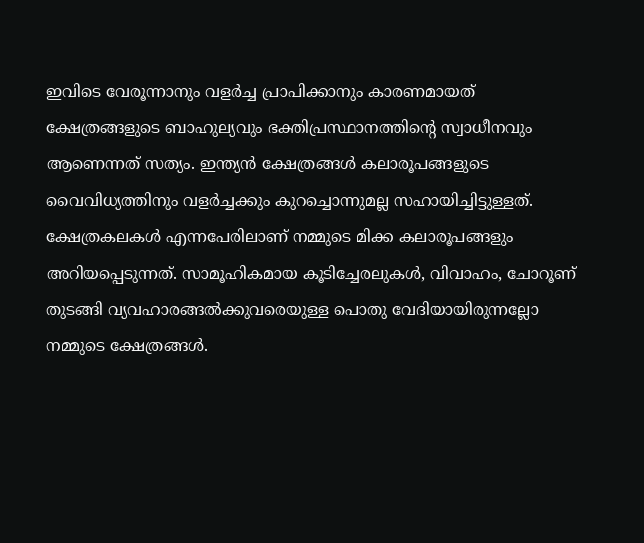ഇവിടെ വേരൂന്നാനും വളർച്ച പ്രാപിക്കാനും കാരണമായത്‌ ക്ഷേത്രങ്ങളുടെ ബാഹുല്യവും ഭക്തിപ്രസ്ഥാനത്തിന്റെ സ്വാധീനവും ആണെന്നത് സത്യം. ഇന്ത്യൻ ക്ഷേത്രങ്ങൾ കലാരൂപങ്ങളുടെ വൈവിധ്യത്തിനും വളർച്ചക്കും കുറച്ചൊന്നുമല്ല സഹായിച്ചിട്ടുള്ളത്. ക്ഷേത്രകലകൾ എന്നപേരിലാണ് നമ്മുടെ മിക്ക കലാരൂപങ്ങളും അറിയപ്പെടുന്നത്. സാമൂഹികമായ കൂടിച്ചേരലുകൾ, വിവാഹം, ചോറൂണ് തുടങ്ങി വ്യവഹാരങ്ങൽക്കുവരെയുള്ള പൊതു വേദിയായിരുന്നല്ലോ നമ്മുടെ ക്ഷേത്രങ്ങൾ.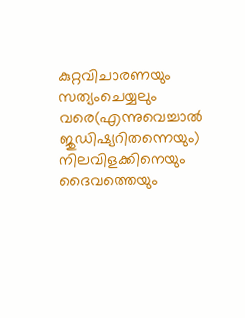കുറ്റവിചാരണയും സത്യംചെയ്യലും വരെ(എന്നുവെച്ചാൽ ജുഡിഷ്യറിതന്നെയും) നിലവിളക്കിനെയും ദൈവത്തെയും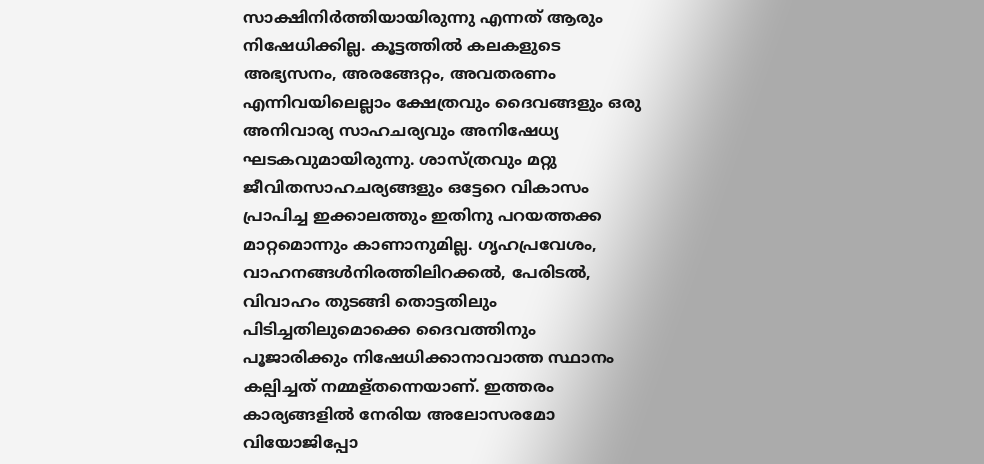സാക്ഷിനിർത്തിയായിരുന്നു എന്നത് ആരും നിഷേധിക്കില്ല. കൂട്ടത്തിൽ കലകളുടെ അഭ്യസനം, അരങ്ങേറ്റം, അവതരണം എന്നിവയിലെല്ലാം ക്ഷേത്രവും ദൈവങ്ങളും ഒരു അനിവാര്യ സാഹചര്യവും അനിഷേധ്യ ഘടകവുമായിരുന്നു. ശാസ്ത്രവും മറ്റു ജീവിതസാഹചര്യങ്ങളും ഒട്ടേറെ വികാസം പ്രാപിച്ച ഇക്കാലത്തും ഇതിനു പറയത്തക്ക മാറ്റമൊന്നും കാണാനുമില്ല. ഗൃഹപ്രവേശം, വാഹനങ്ങൾനിരത്തിലിറക്കൽ, പേരിടൽ, വിവാഹം തുടങ്ങി തൊട്ടതിലും പിടിച്ചതിലുമൊക്കെ ദൈവത്തിനും പൂജാരിക്കും നിഷേധിക്കാനാവാത്ത സ്ഥാനം കല്പിച്ചത് നമ്മള്തന്നെയാണ്. ഇത്തരം കാര്യങ്ങളിൽ നേരിയ അലോസരമോ വിയോജിപ്പോ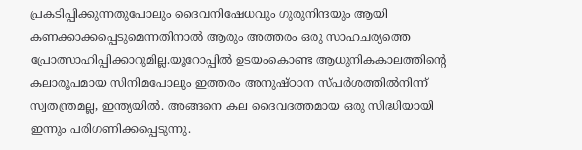പ്രകടിപ്പിക്കുന്നതുപോലും ദൈവനിഷേധവും ഗുരുനിന്ദയും ആയി കണക്കാക്കപ്പെടുമെന്നതിനാൽ ആരും അത്തരം ഒരു സാഹചര്യത്തെ പ്രോത്സാഹിപ്പിക്കാറുമില്ല.യൂറോപ്പിൽ ഉടയംകൊണ്ട ആധുനികകാലത്തിന്റെ കലാരൂപമായ സിനിമപോലും ഇത്തരം അനുഷ്ഠാന സ്പർശത്തിൽനിന്ന് സ്വതന്ത്രമല്ല, ഇന്ത്യയിൽ. അങ്ങനെ കല ദൈവദത്തമായ ഒരു സിദ്ധിയായി ഇന്നും പരിഗണിക്കപ്പെടുന്നു.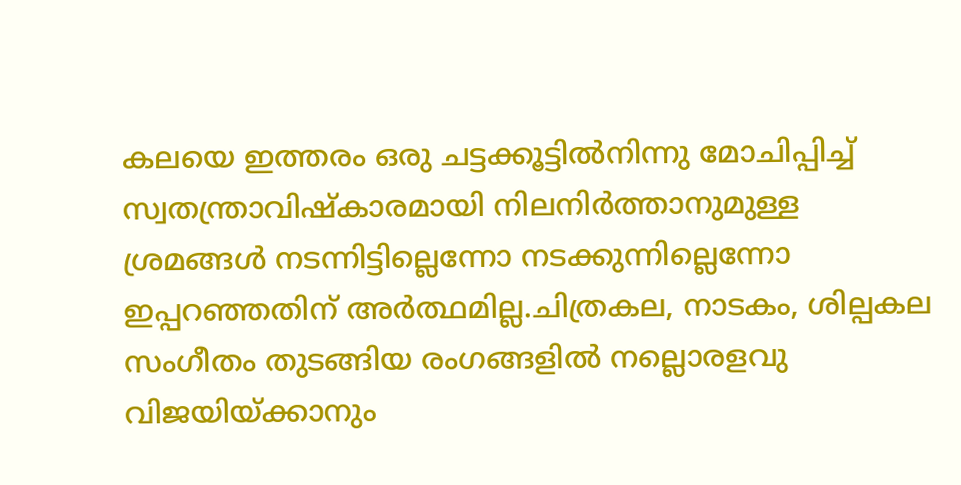കലയെ ഇത്തരം ഒരു ചട്ടക്കൂട്ടിൽനിന്നു മോചിപ്പിച്ച് സ്വതന്ത്രാവിഷ്കാരമായി നിലനിർത്താനുമുള്ള ശ്രമങ്ങൾ നടന്നിട്ടില്ലെന്നോ നടക്കുന്നില്ലെന്നോ ഇപ്പറഞ്ഞതിന് അർത്ഥമില്ല.ചിത്രകല, നാടകം, ശില്പകല സംഗീതം തുടങ്ങിയ രംഗങ്ങളിൽ നല്ലൊരളവു വിജയിയ്ക്കാനും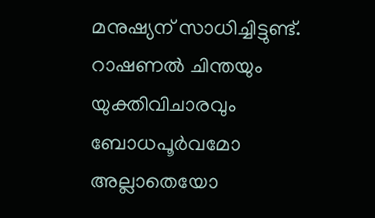മനുഷ്യന് സാധിച്ചിട്ടുണ്ട്. റാഷണൽ ചിന്തയും യുക്തിവിചാരവും ബോധപൂർവമോ അല്ലാതെയോ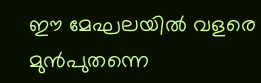ഈ മേഘലയിൽ വളരെ മുൻപുതന്നെ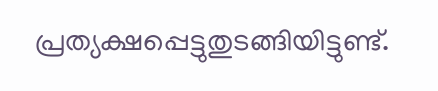പ്രത്യക്ഷപ്പെട്ടുതുടങ്ങിയിട്ടുണ്ട്.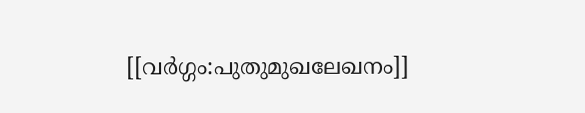[[വർഗ്ഗം:പുതുമുഖലേഖനം]]